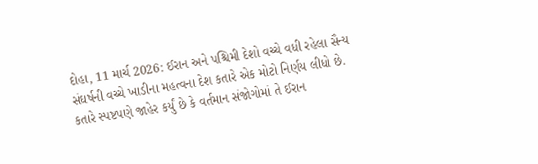દોહા, 11 માર્ચ 2026: ઈરાન અને પશ્ચિમી દેશો વચ્ચે વધી રહેલા સૈન્ય સંઘર્ષની વચ્ચે ખાડીના મહત્વના દેશ કતારે એક મોટો નિર્ણય લીધો છે. કતારે સ્પષ્ટપણે જાહેર કર્યું છે કે વર્તમાન સંજોગોમાં તે ઈરાન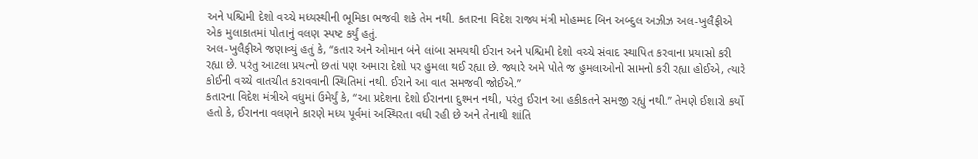અને પશ્ચિમી દેશો વચ્ચે મધ્યસ્થીની ભૂમિકા ભજવી શકે તેમ નથી. કતારના વિદેશ રાજ્ય મંત્રી મોહમ્મદ બિન અબ્દુલ અઝીઝ અલ-ખુલૈફીએ એક મુલાકાતમાં પોતાનું વલણ સ્પષ્ટ કર્યું હતું.
અલ-ખુલૈફીએ જણાવ્યું હતું કે, “કતાર અને ઓમાન બંને લાંબા સમયથી ઈરાન અને પશ્ચિમી દેશો વચ્ચે સંવાદ સ્થાપિત કરવાના પ્રયાસો કરી રહ્યા છે. પરંતુ આટલા પ્રયત્નો છતાં પણ અમારા દેશો પર હુમલા થઈ રહ્યા છે. જ્યારે અમે પોતે જ હુમલાઓનો સામનો કરી રહ્યા હોઈએ, ત્યારે કોઈની વચ્ચે વાતચીત કરાવવાની સ્થિતિમાં નથી. ઈરાને આ વાત સમજવી જોઈએ.”
કતારના વિદેશ મંત્રીએ વધુમાં ઉમેર્યું કે, “આ પ્રદેશના દેશો ઈરાનના દુશ્મન નથી, પરંતુ ઈરાન આ હકીકતને સમજી રહ્યું નથી.” તેમણે ઈશારો કર્યો હતો કે, ઈરાનના વલણને કારણે મધ્ય પૂર્વમાં અસ્થિરતા વધી રહી છે અને તેનાથી શાંતિ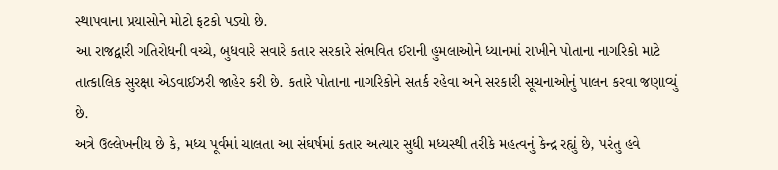સ્થાપવાના પ્રયાસોને મોટો ફટકો પડ્યો છે.
આ રાજદ્વારી ગતિરોધની વચ્ચે, બુધવારે સવારે કતાર સરકારે સંભવિત ઈરાની હુમલાઓને ધ્યાનમાં રાખીને પોતાના નાગરિકો માટે તાત્કાલિક સુરક્ષા એડવાઈઝરી જાહેર કરી છે. કતારે પોતાના નાગરિકોને સતર્ક રહેવા અને સરકારી સૂચનાઓનું પાલન કરવા જણાવ્યું છે.
અત્રે ઉલ્લેખનીય છે કે, મધ્ય પૂર્વમાં ચાલતા આ સંઘર્ષમાં કતાર અત્યાર સુધી મધ્યસ્થી તરીકે મહત્વનું કેન્દ્ર રહ્યું છે, પરંતુ હવે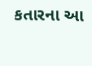કતારના આ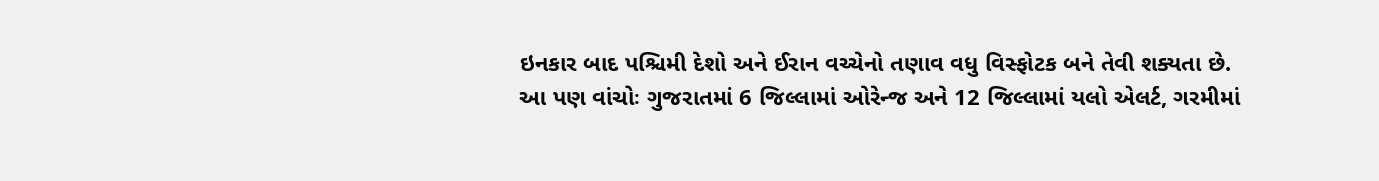ઇનકાર બાદ પશ્ચિમી દેશો અને ઈરાન વચ્ચેનો તણાવ વધુ વિસ્ફોટક બને તેવી શક્યતા છે.
આ પણ વાંચોઃ ગુજરાતમાં 6 જિલ્લામાં ઓરેન્જ અને 12 જિલ્લામાં યલો એલર્ટ, ગરમીમાં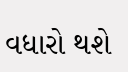વધારો થશે